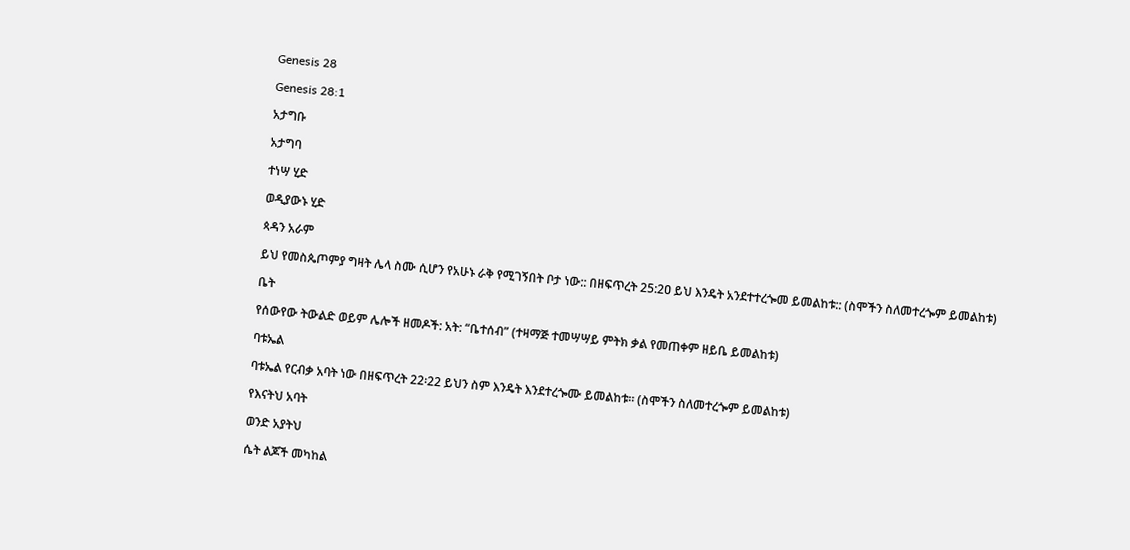Genesis 28

Genesis 28:1

አታግቡ

አታግባ

ተነሣ ሂድ

ወዲያውኑ ሂድ

ጳዳን አራም

ይህ የመስጴጦምያ ግዛት ሌላ ስሙ ሲሆን የአሁኑ ራቅ የሚገኝበት ቦታ ነው:: በዘፍጥረት 25:2ዐ ይህ እንዴት አንደተተረጐመ ይመልከቱ:: (ስሞችን ስለመተረጐም ይመልከቱ)

ቤት

የሰውየው ትውልድ ወይም ሌሎች ዘመዶች: አት: “ቤተሰብ” (ተዛማጅ ተመሣሣይ ምትክ ቃል የመጠቀም ዘይቤ ይመልከቱ)

ባቱኤል

ባቱኤል የርብቃ አባት ነው በዘፍጥረት 22፡22 ይህን ስም እንዴት እንደተረጐሙ ይመልከቱ፡፡ (ስሞችን ስለመተረጐም ይመልከቱ)

የእናትህ አባት

ወንድ አያትህ

ሴት ልጆች መካከል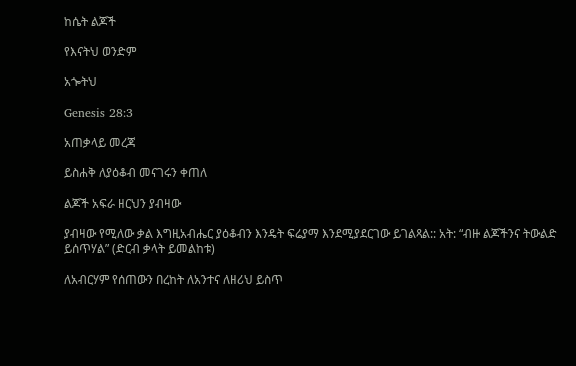ከሴት ልጆች

የእናትህ ወንድም

አጐትህ

Genesis 28:3

አጠቃላይ መረጃ

ይስሐቅ ለያዕቆብ መናገሩን ቀጠለ

ልጆች አፍራ ዘርህን ያብዛው

ያብዛው የሚለው ቃል እግዚአብሔር ያዕቆብን እንዴት ፍሬያማ እንደሚያደርገው ይገልጻል:: አት: “ብዙ ልጆችንና ትውልድ ይሰጥሃል” (ድርብ ቃላት ይመልከቱ)

ለአብርሃም የሰጠውን በረከት ለአንተና ለዘሪህ ይስጥ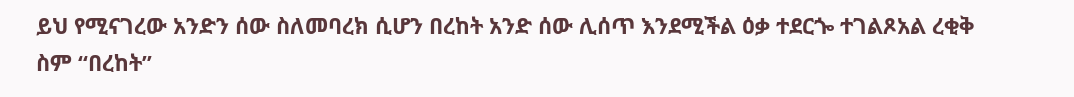ይህ የሚናገረው አንድን ሰው ስለመባረክ ሲሆን በረከት አንድ ሰው ሊሰጥ እንደሚችል ዕቃ ተደርጐ ተገልጾአል ረቂቅ ስም “በረከት”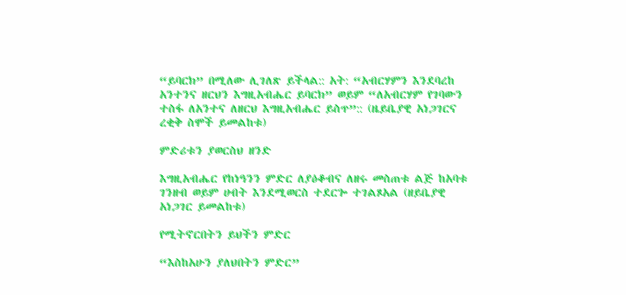“ይባርክ” በሚለው ሊገለጽ ይችላል:: አት: “አብርሃምን እንደባረከ አንተንና ዘርህን እግዚአብሔር ይባርክ” ወይም “ለአብርሃም የገባውን ተስፋ ለአንተና ለዘርህ እግዚአብሔር ይስጥ”:: (ዜይቤያዊ አነጋገርና ረቂቅ ስሞች ይመልከቱ)

ምድሪቱን ያወርስህ ዘንድ

እግዚአብሔር የከነዓንን ምድር ለያዕቆብና ለዘሩ መስጠቱ ልጅ ከአባቱ ገንዘብ ወይም ሀብት እንደሚወርስ ተደርጐ ተገልጾአል (ዘይቤያዊ አነጋገር ይመልከቱ)

የሚትኖርበትን ይህችን ምድር

“እስከአሁን ያለህበትን ምድር”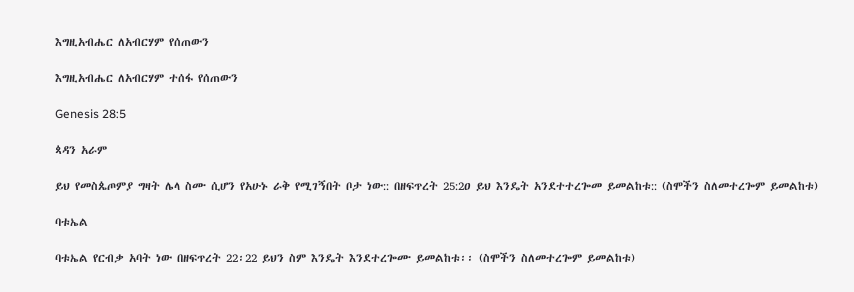እግዚአብሔር ለአብርሃም የሰጠውን

እግዚአብሔር ለአብርሃም ተሰፋ የሰጠውን

Genesis 28:5

ጳዳን አራም

ይህ የመስጴጦምያ ግዛት ሌላ ስሙ ሲሆን የአሁኑ ራቅ የሚገኝበት ቦታ ነው:: በዘፍጥረት 25:2ዐ ይህ እንዴት አንደተተረጐመ ይመልከቱ:: (ስሞችን ስለመተረጐም ይመልከቱ)

ባቱኤል

ባቱኤል የርብቃ አባት ነው በዘፍጥረት 22፡22 ይህን ስም እንዴት እንደተረጐሙ ይመልከቱ፡፡ (ስሞችን ስለመተረጐም ይመልከቱ)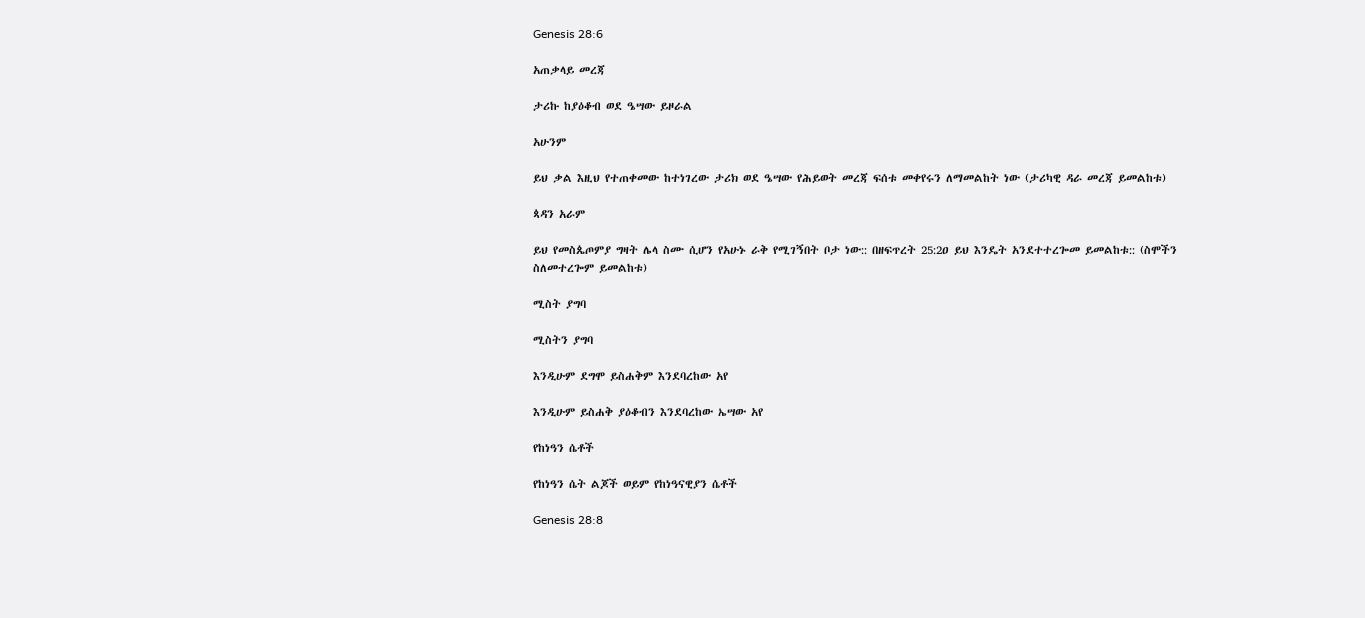Genesis 28:6

አጠቃላይ መረጃ

ታሪኩ ከያዕቆብ ወደ ዔሣው ይዞራል

አሁንም

ይህ ቃል እዚህ የተጠቀመው ከተነገረው ታሪክ ወደ ዔሣው የሕይወት መረጃ ፍሰቱ መቀየሩን ለማመልከት ነው (ታሪካዊ ዳራ መረጃ ይመልከቱ)

ጳዳን አራም

ይህ የመስጴጦምያ ግዛት ሌላ ስሙ ሲሆን የአሁኑ ራቅ የሚገኝበት ቦታ ነው:: በዘፍጥረት 25:2ዐ ይህ እንዴት አንደተተረጐመ ይመልከቱ:: (ስሞችን ስለመተረጐም ይመልከቱ)

ሚስት ያግባ

ሚስትን ያግባ

እንዲሁም ደግሞ ይስሐቅም እንደባረከው አየ

እንዲሁም ይስሐቅ ያዕቆብን እንደባረከው ኤሣው አየ

የከነዓን ሴቶች

የከነዓን ሴት ልጆች ወይም የከነዓናዊያን ሴቶች

Genesis 28:8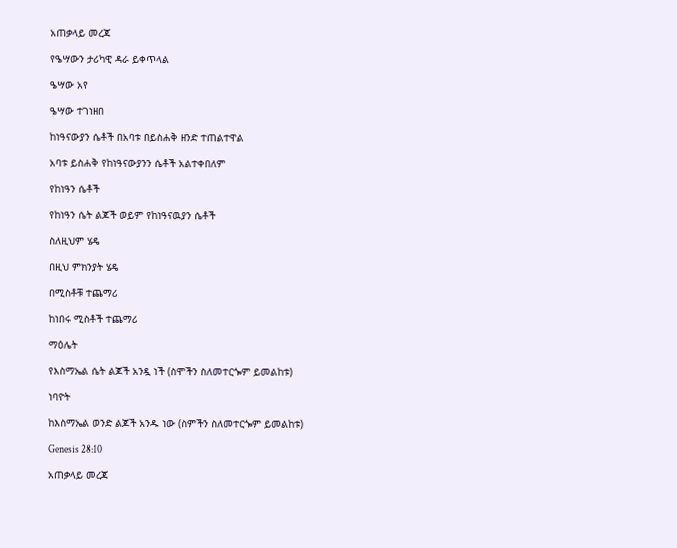አጠቃላይ መረጃ

የዔሣውን ታሪካዊ ዳራ ይቀጥላል

ዔሣው አየ

ዔሣው ተገነዘበ

ከነዓናውያን ሴቶች በአባቱ በይስሐቅ ዘንድ ተጠልተዋል

አባቱ ይስሐቅ የከነዓናውያንን ሴቶች አልተቀበለም

የከነዓን ሴቶች

የከነዓን ሴት ልጆች ወይም የከነዓናዉያን ሴቶች

ስለዚህም ሄዴ

በዚህ ምክንያት ሄዴ

በሚስቶቹ ተጨማሪ

ከነበሩ ሚስቶች ተጨማሪ

ማዕሌት

የእስማኤል ሴት ልጆች አንዷ ነች (ስሞችን ስለመተርጐም ይመልከቱ)

ነባዮት

ከእስማኤል ወንድ ልጆች አንዱ ነው (ስምችን ስለመተርጐም ይመልከቱ)

Genesis 28:10

አጠቃላይ መረጃ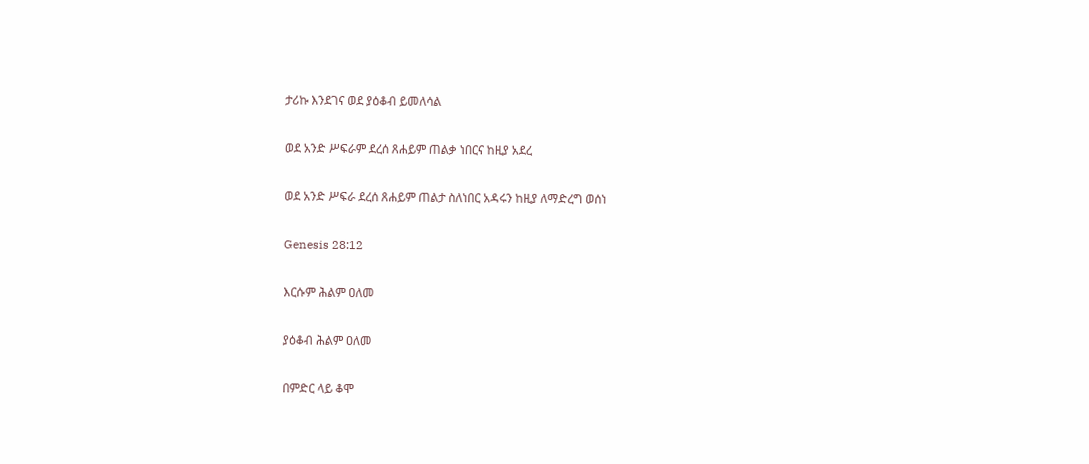ታሪኩ እንደገና ወደ ያዕቆብ ይመለሳል

ወደ አንድ ሥፍራም ደረሰ ጸሐይም ጠልቃ ነበርና ከዚያ አደረ

ወደ አንድ ሥፍራ ደረሰ ጸሐይም ጠልታ ስለነበር አዳሩን ከዚያ ለማድረግ ወሰነ

Genesis 28:12

እርሱም ሕልም ዐለመ

ያዕቆብ ሕልም ዐለመ

በምድር ላይ ቆሞ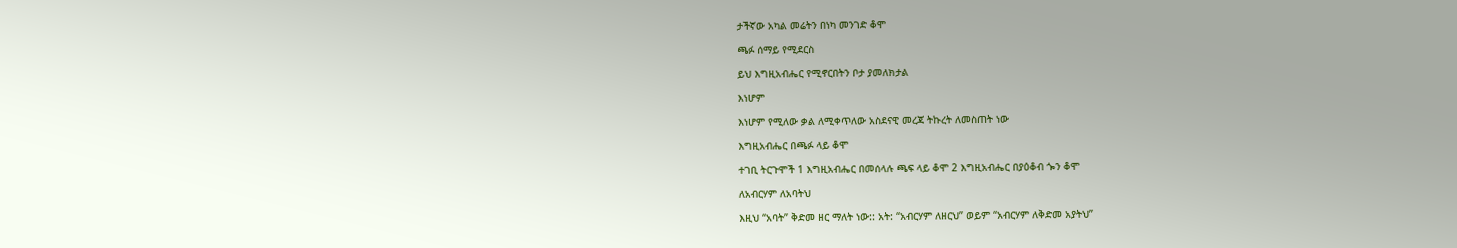ታችኛው አካል መሬትን በነካ መንገድ ቆሞ

ጫፉ ሰማይ የሚደርስ

ይህ እግዚአብሔር የሚኖርበትን ቦታ ያመለክታል

እነሆም

እነሆም የሚለው ቃል ለሚቀጥለው አስደናዊ መረጃ ትኩረት ለመስጠት ነው

እግዚአብሔር በጫፉ ላይ ቆሞ

ተገቢ ትርጉሞች 1 እግዚአብሔር በመሰላሉ ጫፍ ላይ ቆሞ 2 እግዚአብሔር በያዕቆብ ጐን ቆሞ

ለአብርሃም ለአባትህ

እዚህ “አባት” ቅድመ ዘር ማለት ነው:: አት: “አብርሃም ለዘርህ” ወይም “አብርሃም ለቅድመ አያትህ”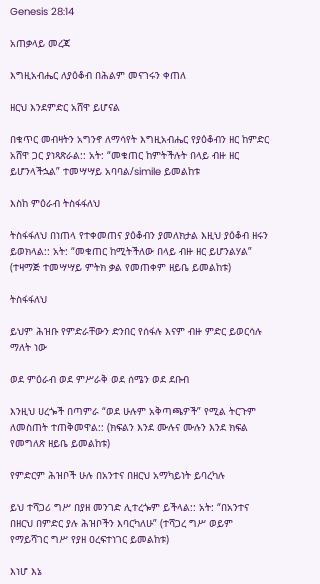Genesis 28:14

አጠቃላይ መረጃ

እግዚአብሔር ለያዕቆብ በሕልም መናገሩን ቀጠለ

ዘርህ እንደምድር አሸዋ ይሆናል

በቁጥር መብዛትን አግንኖ ለማሳየት እግዚአብሔር የያዕቆብን ዘር ከምድር አሸዋ ጋር ያነጻጽራል:: አት: “መቁጠር ከምትችሉት በላይ ብዙ ዘር ይሆንላችኋል” ተመሣሣይ አባባል/simile ይመልከቱ

እስከ ምዕራብ ትስፋፋለህ

ትስፋፋለህ በነጠላ የተቀመጠና ያዕቆብን ያመለክታል እዚህ ያዕቆብ ዘሩን ይወክላል:: አት: “መቁጠር ከሚትችለው በላይ ብዙ ዘር ይሆንልሃል” (ተዛማጅ ተመሣሣይ ምትክ ቃል የመጠቀም ዘይቤ ይመልከቱ)

ትስፋፋለህ

ይህም ሕዝቡ የምድራቸውን ድንበር የሰፋሉ እናም ብዙ ምድር ይወርሳሉ ማለት ነው

ወደ ምዕራብ ወደ ምሥራቅ ወደ ሰሜን ወደ ደቡብ

እንዚህ ሀረጐች በጣምራ “ወደ ሁሉም አቅጣጫዎች” የሚል ትርጉም ለመስጠት ተጠቅመዋል:: (ክፍልን እንደ ሙሉና ሙሉን እንደ ክፍል የመግለጽ ዘይቤ ይመልከቱ)

የምድርም ሕዝቦች ሁሉ በአንተና በዘርህ አማካይነት ይባረካሉ

ይህ ተሻጋሪ ግሥ በያዘ መንገድ ሊተረጐም ይችላል:: አት: “በአንተና በዘርህ በምድር ያሉ ሕዝቦችን እባርካለሁ” (ተሻጋረ ግሥ ወይም የማይሻገር ግሥ የያዘ ዐረፍተነገር ይመልከቱ)

እነሆ እኔ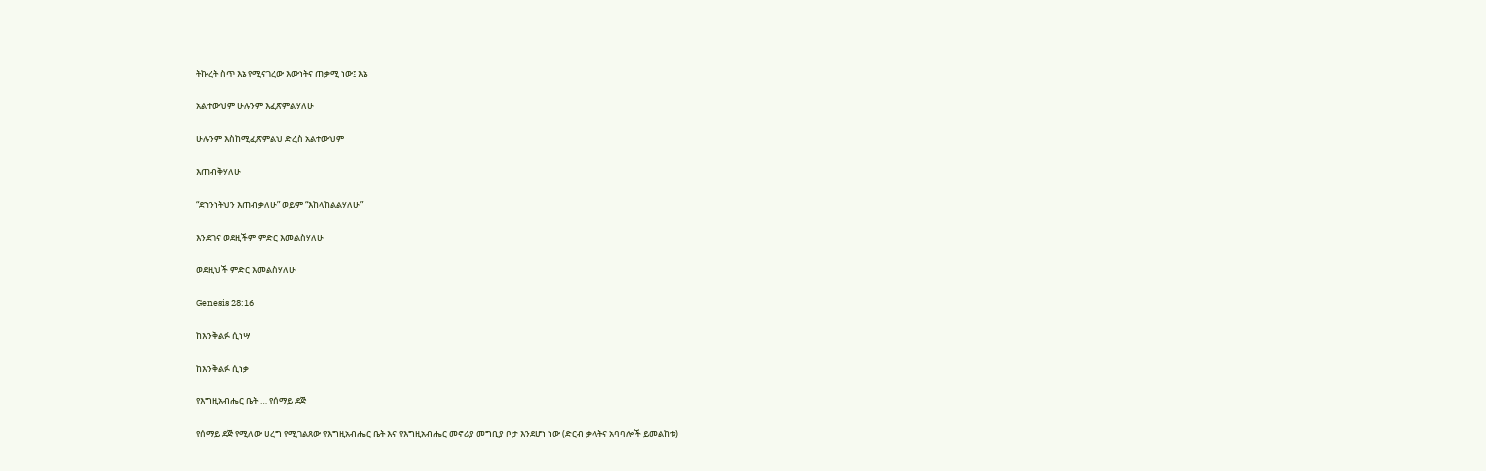ትኩረት ስጥ እኔ የሚናገረው እውነትና ጠቃሚ ነው፤ እኔ

አልተውህም ሁሉንም እፈጽምልሃለሁ

ሁሉንም እስከሚፈጽምልህ ድረስ አልተውህም

እጠብቅሃለሁ

“ደኀንነትህን እጠብቃለሁ” ወይም “እከላከልልሃለሁ”

እንደገና ወደዚችም ምድር እመልስሃለሁ

ወደዚህች ምድር እመልስሃለሁ

Genesis 28:16

ከእንቅልፉ ሲነሣ

ከእንቅልፉ ሲነቃ

የእግዚአብሔር ቤት … የሰማይ ደጅ

የሰማይ ደጅ የሚለው ሀረግ የሚገልጸው የእግዚአብሔር ቤት እና የእግዚአብሔር መኖሪያ መግቢያ ቦታ እንደሆነ ነው (ድርብ ቃላትና አባባሎች ይመልከቱ)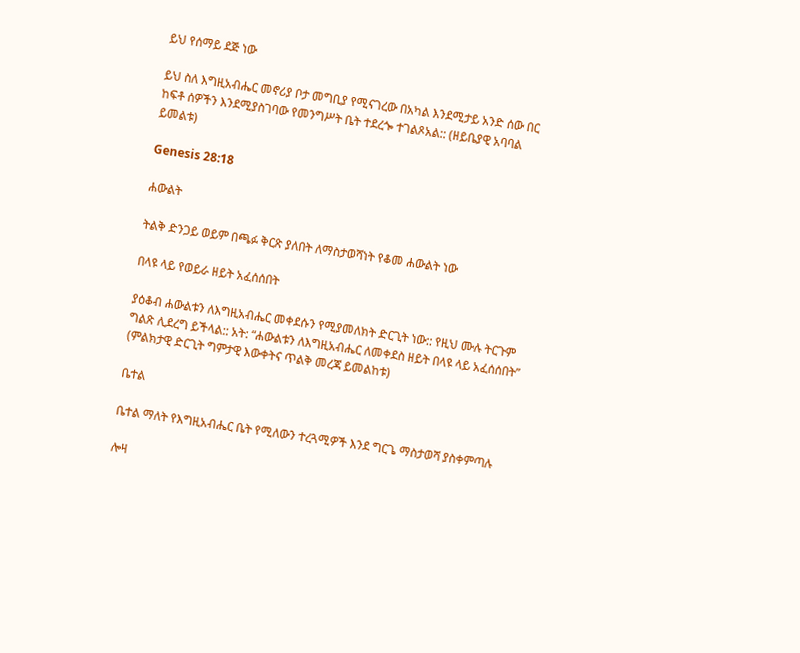ይህ የሰማይ ደጅ ነው

ይህ ስለ እግዚአብሔር መኖሪያ ቦታ መግቢያ የሚናገረው በአካል እንደሚታይ አንድ ሰው በር ከፍቶ ሰዎችን እንደሚያስገባው የመንግሥት ቤት ተደረጐ ተገልጾአል:: (ዘይቤያዊ አባባል ይመልቱ)

Genesis 28:18

ሐውልት

ትልቅ ድንጋይ ወይም በጫፉ ቅርጽ ያለበት ለማስታወሻነት የቆመ ሐውልት ነው

በላዩ ላይ የወይራ ዘይት አፈሰሰበት

ያዕቆብ ሐውልቱን ለእግዚአብሔር መቀደሱን የሚያመለክት ድርጊት ነው:: የዚህ ሙሉ ትርጉም ግልጽ ሊደረግ ይችላል:: አት: “ሐውልቱን ለእግዚአብሔር ለመቀደስ ዘይት በላዩ ላይ አፈሰሰበት” (ምልክታዊ ድርጊት ግምታዊ እውቀትና ጥልቅ መረጃ ይመልከቱ)

ቤተል

ቤተል ማለት የእግዚአብሔር ቤት የሚለውን ተረጓሚዎች እንደ ግርጌ ማስታወሻ ያስቀምጣሉ

ሎዛ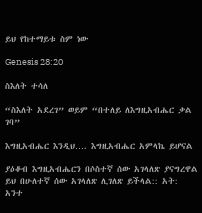ይህ የከተማይቱ ስም ነው

Genesis 28:20

ስእለት ተሳለ

“ስእለት አደረገ” ወይም “በተለይ ለእግዚአብሔር ቃል ገባ”

እግዚአብሔር እንዲህ…. እግዚአብሔር አምላኬ ይሆናል

ያዕቆብ እግዚአብሔርን በሶስተኛ ሰው አገላለጽ ያናግረዋል ይህ በሁለተኛ ሰው አገላለጽ ሊገለጽ ይችላል:: አት: አንተ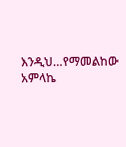እንዲህ…የማመልከው አምላኬ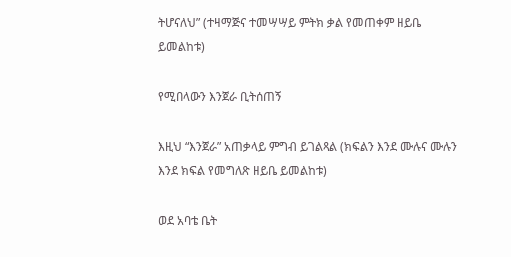ትሆናለህ” (ተዛማጅና ተመሣሣይ ምትክ ቃል የመጠቀም ዘይቤ ይመልከቱ)

የሚበላውን እንጀራ ቢትሰጠኝ

እዚህ “እንጀራ” አጠቃላይ ምግብ ይገልጻል (ክፍልን እንደ ሙሉና ሙሉን እንደ ክፍል የመግለጽ ዘይቤ ይመልከቱ)

ወደ አባቴ ቤት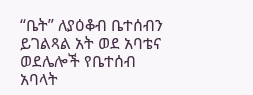“ቤት” ለያዕቆብ ቤተሰብን ይገልጻል አት ወደ አባቴና ወደሌሎች የቤተሰብ አባላት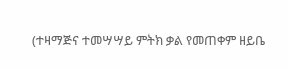(ተዛማጅና ተመሣሣይ ምትክ ቃል የመጠቀም ዘይቤ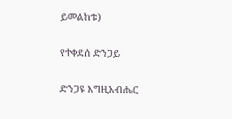ይመልከቱ)

የተቀደሰ ድንጋይ

ድንጋዩ እግዚአብሔር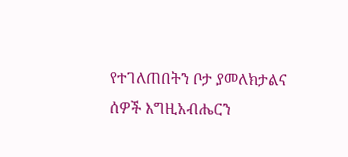የተገለጠበትን ቦታ ያመለክታልና ሰዎች እግዚአብሔርን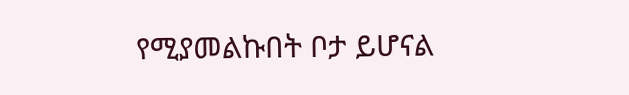የሚያመልኩበት ቦታ ይሆናል